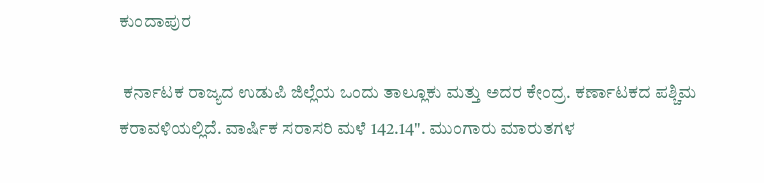ಕುಂದಾಪುರ

 ಕರ್ನಾಟಕ ರಾಜ್ಯದ ಉಡುಪಿ ಜಿಲ್ಲೆಯ ಒಂದು ತಾಲ್ಲೂಕು ಮತ್ತು ಅದರ ಕೇಂದ್ರ. ಕರ್ಣಾಟಕದ ಪಶ್ಚಿಮ ಕರಾವಳಿಯಲ್ಲಿದೆ. ವಾರ್ಷಿಕ ಸರಾಸರಿ ಮಳೆ 142.14". ಮುಂಗಾರು ಮಾರುತಗಳ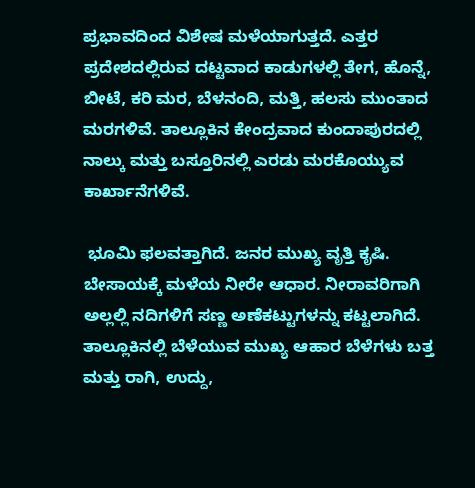ಪ್ರಭಾವದಿಂದ ವಿಶೇಷ ಮಳೆಯಾಗುತ್ತದೆ. ಎತ್ತರ ಪ್ರದೇಶದಲ್ಲಿರುವ ದಟ್ಟವಾದ ಕಾಡುಗಳಲ್ಲಿ ತೇಗ, ಹೊನ್ನೆ, ಬೀಟೆ, ಕರಿ ಮರ, ಬೆಳನಂದಿ, ಮತ್ತಿ, ಹಲಸು ಮುಂತಾದ ಮರಗಳಿವೆ. ತಾಲ್ಲೂಕಿನ ಕೇಂದ್ರವಾದ ಕುಂದಾಪುರದಲ್ಲಿ ನಾಲ್ಕು ಮತ್ತು ಬಸ್ತೂರಿನಲ್ಲಿ ಎರಡು ಮರಕೊಯ್ಯುವ ಕಾರ್ಖಾನೆಗಳಿವೆ.

 ಭೂಮಿ ಫಲವತ್ತಾಗಿದೆ. ಜನರ ಮುಖ್ಯ ವೃತ್ತಿ ಕೃಷಿ. ಬೇಸಾಯಕ್ಕೆ ಮಳೆಯ ನೀರೇ ಆಧಾರ. ನೀರಾವರಿಗಾಗಿ ಅಲ್ಲಲ್ಲಿ ನದಿಗಳಿಗೆ ಸಣ್ಣ ಅಣೆಕಟ್ಟುಗಳನ್ನು ಕಟ್ಟಲಾಗಿದೆ. ತಾಲ್ಲೂಕಿನಲ್ಲಿ ಬೆಳೆಯುವ ಮುಖ್ಯ ಆಹಾರ ಬೆಳೆಗಳು ಬತ್ತ ಮತ್ತು ರಾಗಿ, ಉದ್ದು,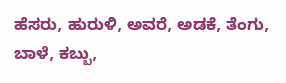ಹೆಸರು, ಹುರುಳಿ, ಅವರೆ, ಅಡಕೆ, ತೆಂಗು, ಬಾಳೆ, ಕಬ್ಬು,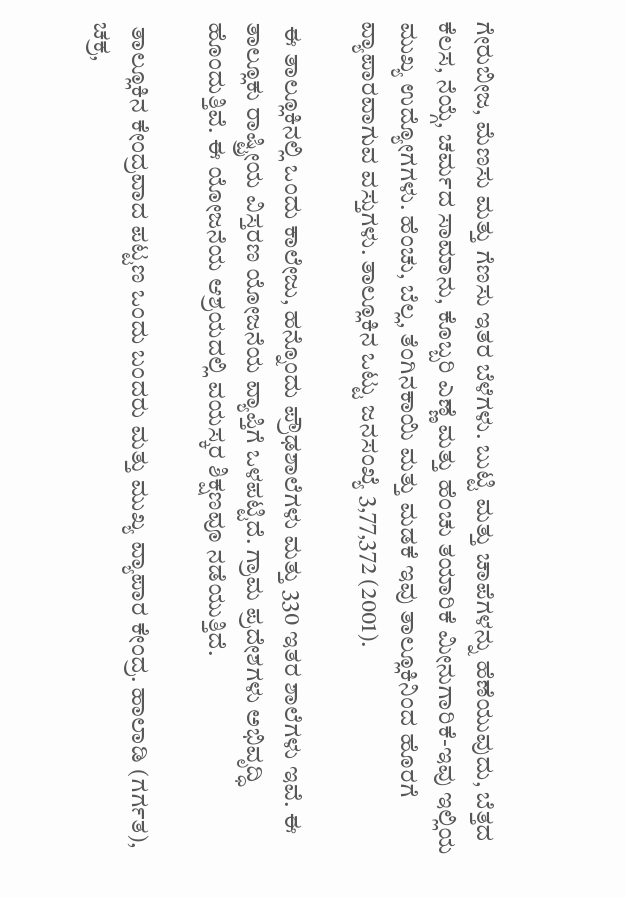ಗೇರುಬೀಜ, ಮೆಣಸು ಮತ್ತು ಗೆಣಸು ಇತರ ಬೆಳೆಗಳು. ಬುಟ್ಟಿ ಮತ್ತು ಚಾಪೆಗಳನ್ನು ಹೆಣೆಯುವುದು, ಬೆತ್ತದ ಕೆಲಸ, ನೆಯ್ಗೆ, ಚರ್ಮದ ಸಾಮಾನು, ಕೊಬ್ಬರಿ ಎಣ್ಣೆ ಮತ್ತು ಹೆಂಚು ತಯಾರಿಕೆ ಮೀನುಗಾರಿಕೆ-ಇವು ಇಲ್ಲಿಯ ಮುಖ್ಯ ಉದ್ಯೋಗಗಳು. ಹೆಂಚು, ಬೆಲ್ಲ, ತೆಂಗಿನಕಾಯಿ ಮತ್ತು ಮಡಕೆ ಇವು ತಾಲ್ಲೂಕಿನಿಂದ ಹೊರಗೆ ವ್ಯಾಪಾರವಾಗುವ ವಸ್ತುಗಳು. ತಾಲ್ಲೂಕಿನ ಒಟ್ಟು ಜನಸಂಖ್ಯೆ 3,77,372 (2001).

 ಈ ತಾಲ್ಲೂಕಿನಲ್ಲಿ ಒಂದು ಕಾಲೇಜು, ಹನ್ನೊಂದು ಪ್ರೌಢಶಾಲೆಗಳು ಮತ್ತು 330 ಇತರ ಶಾಲೆಗಳು ಇವೆ. ಈ ತಾಲ್ಲೂಕು ರಾಷ್ಟ್ರೀಯ ವಿಸ್ತರಣ ಯೋಜನೆಯ ವ್ಯಾಪ್ತಿಗೆ ಒಳಪಟ್ಟಿದೆ. ಗ್ರಾಮ ಪ್ರದೇಶಗಳು ಅಭಿವೃದ್ಧಿ ಹೊಂದುತ್ತಿವೆ. ಈ ಯೋಜನೆಯ ಆಶ್ರಯದಲ್ಲಿ ವಯಸ್ಕರ ಶಿಕ್ಷಣವೂ ನಡೆಯುತ್ತಿದೆ.

 ತಾಲ್ಲೂಕಿನ ಕೇಂದ್ರವಾದ ಪಟ್ಟಣ ಒಂದು ಬಂದರು ಮತ್ತು ಮುಖ್ಯ ವ್ಯಾಪಾರ ಕೇಂದ್ರ. ಹಾಲಾಡಿ (ಗರ್ಗತ), ಚಕ್ರ,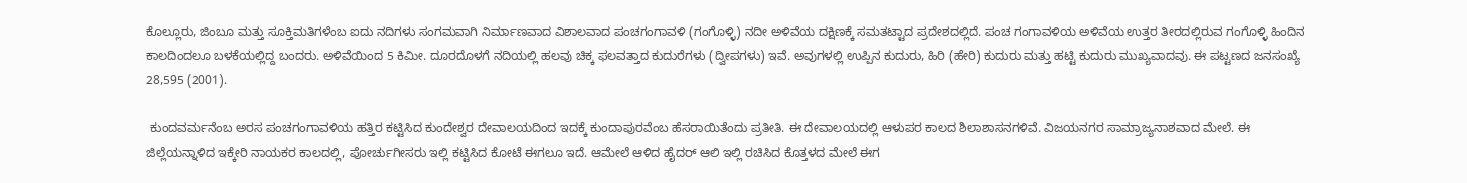ಕೊಲ್ಲೂರು, ಜಿಂಬೂ ಮತ್ತು ಸೂಕ್ತಿಮತಿಗಳೆಂಬ ಐದು ನದಿಗಳು ಸಂಗಮವಾಗಿ ನಿರ್ಮಾಣವಾದ ವಿಶಾಲವಾದ ಪಂಚಗಂಗಾವಳಿ (ಗಂಗೊಳ್ಳಿ) ನದೀ ಅಳಿವೆಯ ದಕ್ಷಿಣಕ್ಕೆ ಸಮತಟ್ಟಾದ ಪ್ರದೇಶದಲ್ಲಿದೆ. ಪಂಚ ಗಂಗಾವಳಿಯ ಅಳಿವೆಯ ಉತ್ತರ ತೀರದಲ್ಲಿರುವ ಗಂಗೊಳ್ಳಿ ಹಿಂದಿನ ಕಾಲದಿಂದಲೂ ಬಳಕೆಯಲ್ಲಿದ್ದ ಬಂದರು. ಅಳಿವೆಯಿಂದ 5 ಕಿಮೀ. ದೂರದೊಳಗೆ ನದಿಯಲ್ಲಿ ಹಲವು ಚಿಕ್ಕ ಫಲವತ್ತಾದ ಕುದುರೆಗಳು (ದ್ವೀಪಗಳು) ಇವೆ. ಅವುಗಳಲ್ಲಿ ಉಪ್ಪಿನ ಕುದುರು, ಹಿರಿ (ಹೇರಿ) ಕುದುರು ಮತ್ತು ಹಟ್ಟಿ ಕುದುರು ಮುಖ್ಯವಾದವು. ಈ ಪಟ್ಟಣದ ಜನಸಂಖ್ಯೆ 28,595 (2001).

 ಕುಂದವರ್ಮನೆಂಬ ಅರಸ ಪಂಚಗಂಗಾವಳಿಯ ಹತ್ತಿರ ಕಟ್ಟಿಸಿದ ಕುಂದೇಶ್ವರ ದೇವಾಲಯದಿಂದ ಇದಕ್ಕೆ ಕುಂದಾಪುರವೆಂಬ ಹೆಸರಾಯಿತೆಂದು ಪ್ರತೀತಿ. ಈ ದೇವಾಲಯದಲ್ಲಿ ಆಳುಪರ ಕಾಲದ ಶಿಲಾಶಾಸನಗಳಿವೆ. ವಿಜಯನಗರ ಸಾಮ್ರಾಜ್ಯನಾಶವಾದ ಮೇಲೆ. ಈ ಜಿಲ್ಲೆಯನ್ನಾಳಿದ ಇಕ್ಕೇರಿ ನಾಯಕರ ಕಾಲದಲ್ಲಿ, ಪೋರ್ಚುಗೀಸರು ಇಲ್ಲಿ ಕಟ್ಟಿಸಿದ ಕೋಟೆ ಈಗಲೂ ಇದೆ. ಆಮೇಲೆ ಆಳಿದ ಹೈದರ್ ಆಲಿ ಇಲ್ಲಿ ರಚಿಸಿದ ಕೊತ್ತಳದ ಮೇಲೆ ಈಗ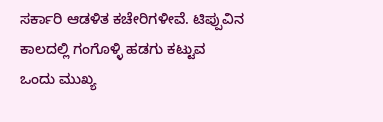ಸರ್ಕಾರಿ ಆಡಳಿತ ಕಚೇರಿಗಳೀವೆ. ಟಿಪ್ಪುವಿನ ಕಾಲದಲ್ಲಿ ಗಂಗೊಳ್ಳಿ ಹಡಗು ಕಟ್ಟುವ ಒಂದು ಮುಖ್ಯ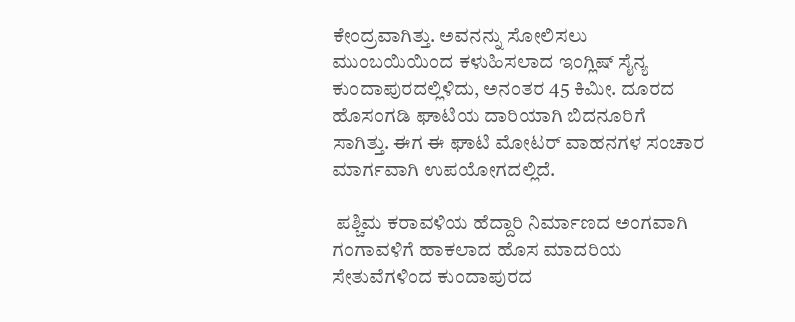ಕೇಂದ್ರವಾಗಿತ್ತು. ಅವನನ್ನು ಸೋಲಿಸಲು ಮುಂಬಯಿಯಿಂದ ಕಳುಹಿಸಲಾದ ಇಂಗ್ಲಿಷ್ ಸೈನ್ಯ ಕುಂದಾಪುರದಲ್ಲಿಳಿದು, ಅನಂತರ 45 ಕಿಮೀ. ದೂರದ ಹೊಸಂಗಡಿ ಘಾಟಿಯ ದಾರಿಯಾಗಿ ಬಿದನೂರಿಗೆ ಸಾಗಿತ್ತು. ಈಗ ಈ ಘಾಟಿ ಮೋಟರ್ ವಾಹನಗಳ ಸಂಚಾರ ಮಾರ್ಗವಾಗಿ ಉಪಯೋಗದಲ್ಲಿದೆ.

 ಪಶ್ಚಿಮ ಕರಾವಳಿಯ ಹೆದ್ದಾರಿ ನಿರ್ಮಾಣದ ಅಂಗವಾಗಿ ಗಂಗಾವಳಿಗೆ ಹಾಕಲಾದ ಹೊಸ ಮಾದರಿಯ ಸೇತುವೆಗಳಿಂದ ಕುಂದಾಪುರದ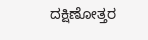ದಕ್ಷಿಣೋತ್ತರ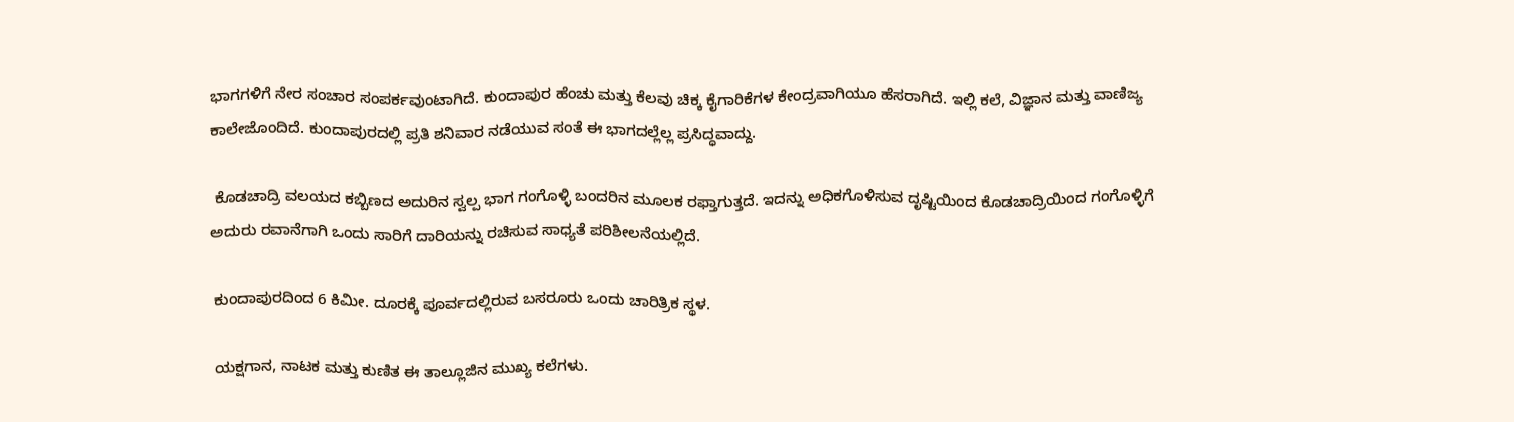ಭಾಗಗಳಿಗೆ ನೇರ ಸಂಚಾರ ಸಂಪರ್ಕವುಂಟಾಗಿದೆ. ಕುಂದಾಪುರ ಹೆಂಚು ಮತ್ತು ಕೆಲವು ಚಿಕ್ಕ ಕೈಗಾರಿಕೆಗಳ ಕೇಂದ್ರವಾಗಿಯೂ ಹೆಸರಾಗಿದೆ. ಇಲ್ಲಿ ಕಲೆ, ವಿಜ್ಞಾನ ಮತ್ತು ವಾಣಿಜ್ಯ ಕಾಲೇಜೊಂದಿದೆ. ಕುಂದಾಪುರದಲ್ಲಿ ಪ್ರತಿ ಶನಿವಾರ ನಡೆಯುವ ಸಂತೆ ಈ ಭಾಗದಲ್ಲೆಲ್ಲ ಪ್ರಸಿದ್ಧವಾದ್ದು.

 ಕೊಡಚಾದ್ರಿ ವಲಯದ ಕಬ್ಬಿಣದ ಅದುರಿನ ಸ್ವಲ್ಪ ಭಾಗ ಗಂಗೊಳ್ಳಿ ಬಂದರಿನ ಮೂಲಕ ರಫ್ತಾಗುತ್ತದೆ. ಇದನ್ನು ಅಧಿಕಗೊಳಿಸುವ ದೃಷ್ಟಿಯಿಂದ ಕೊಡಚಾದ್ರಿಯಿಂದ ಗಂಗೊಳ್ಳಿಗೆ ಅದುರು ರವಾನೆಗಾಗಿ ಒಂದು ಸಾರಿಗೆ ದಾರಿಯನ್ನು ರಚಿಸುವ ಸಾಧ್ಯತೆ ಪರಿಶೀಲನೆಯಲ್ಲಿದೆ.

 ಕುಂದಾಪುರದಿಂದ 6 ಕಿಮೀ. ದೂರಕ್ಕೆ ಪೂರ್ವದಲ್ಲಿರುವ ಬಸರೂರು ಒಂದು ಚಾರಿತ್ರಿಕ ಸ್ಥಳ.

 ಯಕ್ಷಗಾನ, ನಾಟಕ ಮತ್ತು ಕುಣಿತ ಈ ತಾಲ್ಲೂಜಿನ ಮುಖ್ಯ ಕಲೆಗಳು.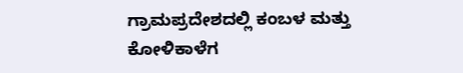ಗ್ರಾಮಪ್ರದೇಶದಲ್ಲಿ ಕಂಬಳ ಮತ್ತು ಕೋಳಿಕಾಳೆಗ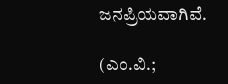ಜನಪ್ರಿಯವಾಗಿವೆ.

(ಎಂ.ವಿ.;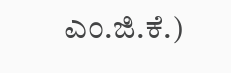ಎಂ.ಜಿ.ಕೆ.)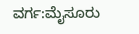ವರ್ಗ:ಮೈಸೂರು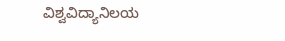ವಿಶ್ವವಿದ್ಯಾನಿಲಯ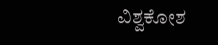ವಿಶ್ವಕೋಶ